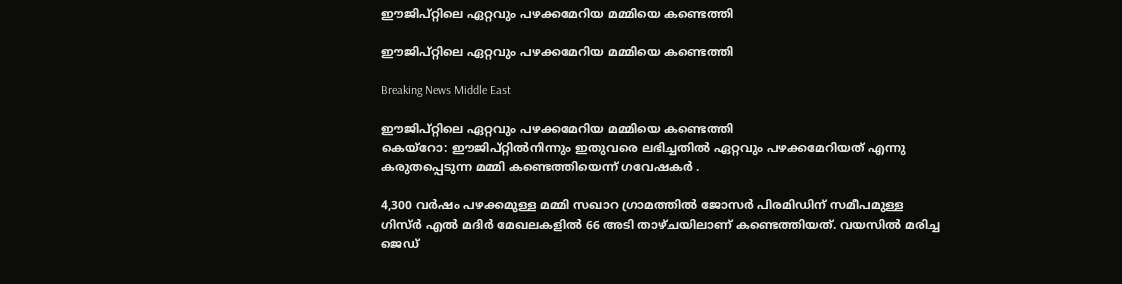ഈജിപ്റ്റിലെ ഏറ്റവും പഴക്കമേറിയ മമ്മിയെ കണ്ടെത്തി

ഈജിപ്റ്റിലെ ഏറ്റവും പഴക്കമേറിയ മമ്മിയെ കണ്ടെത്തി

Breaking News Middle East

ഈജിപ്റ്റിലെ ഏറ്റവും പഴക്കമേറിയ മമ്മിയെ കണ്ടെത്തി
കെയ്റോ: ഈജിപ്റ്റില്‍നിന്നും ഇതുവരെ ലഭിച്ചതില്‍ ഏറ്റവും പഴക്കമേറിയത് എന്നു കരുതപ്പെടുന്ന മമ്മി കണ്ടെത്തിയെന്ന് ഗവേഷകര്‍ ‍.

4,300 വര്‍ഷം പഴക്കമുള്ള മമ്മി സഖാറ ഗ്രാമത്തില്‍ ജോസര്‍ പിരമിഡിന് സമീപമുള്ള ഗിസ്ര്‍ എല്‍ മദിര്‍ മേഖലകളില്‍ 66 അടി താഴ്ചയിലാണ് കണ്ടെത്തിയത്. വയസില്‍ മരിച്ച ജെഡ്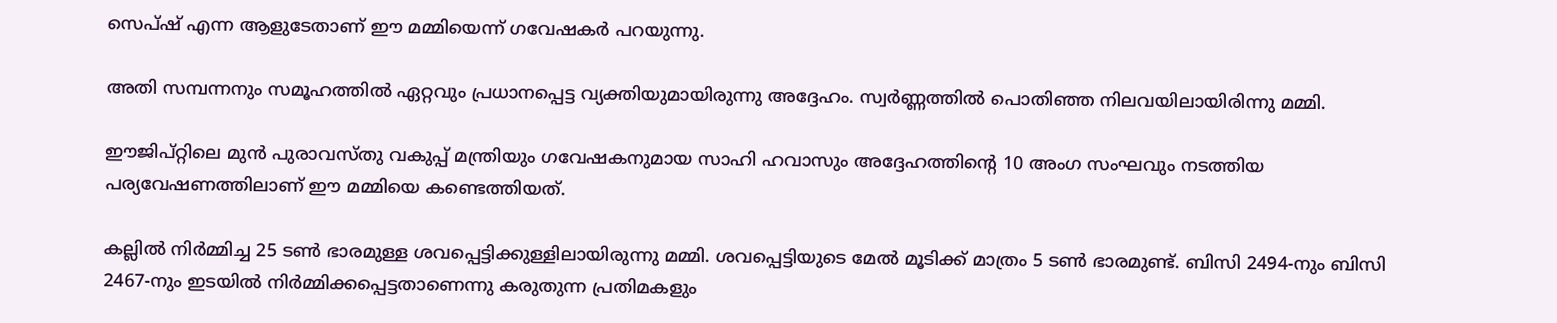സെപ്ഷ് എന്ന ആളുടേതാണ് ഈ മമ്മിയെന്ന് ഗവേഷകര്‍ പറയുന്നു.

അതി സമ്പന്നനും സമൂഹത്തില്‍ ഏറ്റവും പ്രധാനപ്പെട്ട വ്യക്തിയുമായിരുന്നു അദ്ദേഹം. സ്വര്‍ണ്ണത്തില്‍ പൊതിഞ്ഞ നിലവയിലായിരിന്നു മമ്മി.

ഈജിപ്റ്റിലെ മുന്‍ പുരാവസ്തു വകുപ്പ് മന്ത്രിയും ഗവേഷകനുമായ സാഹി ഹവാസും അദ്ദേഹത്തിന്റെ 10 അംഗ സംഘവും നടത്തിയ പര്യവേഷണത്തിലാണ് ഈ മമ്മിയെ കണ്ടെത്തിയത്.

കല്ലില്‍ നിര്‍മ്മിച്ച 25 ടണ്‍ ഭാരമുള്ള ശവപ്പെട്ടിക്കുള്ളിലായിരുന്നു മമ്മി. ശവപ്പെട്ടിയുടെ മേല്‍ മൂടിക്ക് മാത്രം 5 ടണ്‍ ഭാരമുണ്ട്. ബിസി 2494-നും ബിസി 2467-നും ഇടയില്‍ നിര്‍മ്മിക്കപ്പെട്ടതാണെന്നു കരുതുന്ന പ്രതിമകളും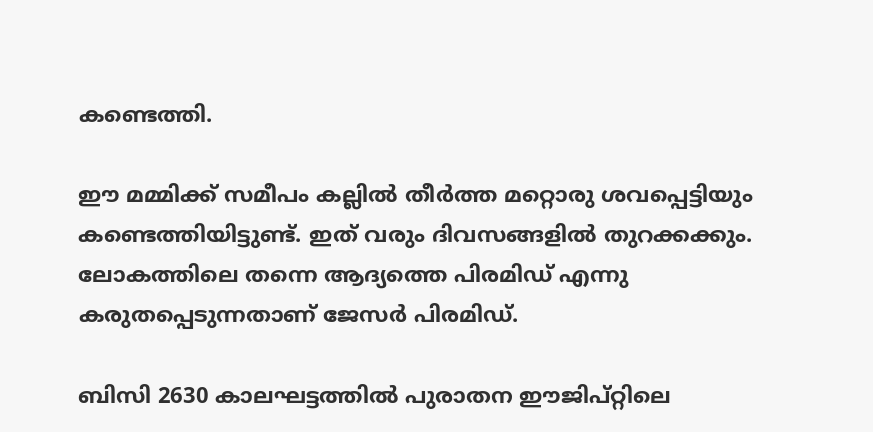കണ്ടെത്തി.

ഈ മമ്മിക്ക് സമീപം കല്ലില്‍ തീര്‍ത്ത മറ്റൊരു ശവപ്പെട്ടിയും കണ്ടെത്തിയിട്ടുണ്ട്. ഇത് വരും ദിവസങ്ങളില്‍ തുറക്കക്കും. ലോകത്തിലെ തന്നെ ആദ്യത്തെ പിരമിഡ് എന്നു കരുതപ്പെടുന്നതാണ് ജേസര്‍ പിരമിഡ്.

ബിസി 2630 കാലഘട്ടത്തില്‍ പുരാതന ഈജിപ്റ്റിലെ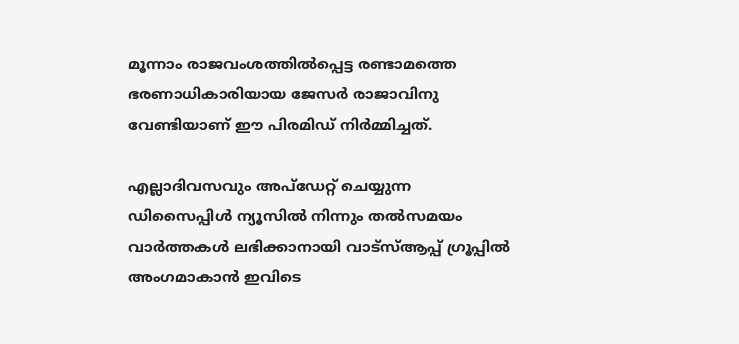മൂന്നാം രാജവംശത്തില്‍പ്പെട്ട രണ്ടാമത്തെ ഭരണാധികാരിയായ ജേസര്‍ രാജാവിനു വേണ്ടിയാണ് ഈ പിരമിഡ് നിര്‍മ്മിച്ചത്.

എല്ലാദിവസവും അപ്ഡേറ്റ് ചെയ്യുന്ന ഡിസൈപ്പിൾ ന്യൂസിൽ നിന്നും തൽസമയം വാർത്തകൾ ലഭിക്കാനായി വാട്സ്ആപ്പ് ഗ്രൂപ്പിൽ അംഗമാകാൻ ഇവിടെ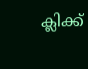ക്ലിക്ക്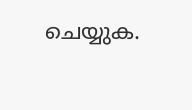ചെയ്യുക.